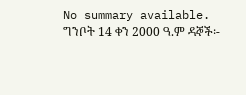No summary available.
ግንቦት 14 ቀን 2000 ዓ.ም ዳኞች፡-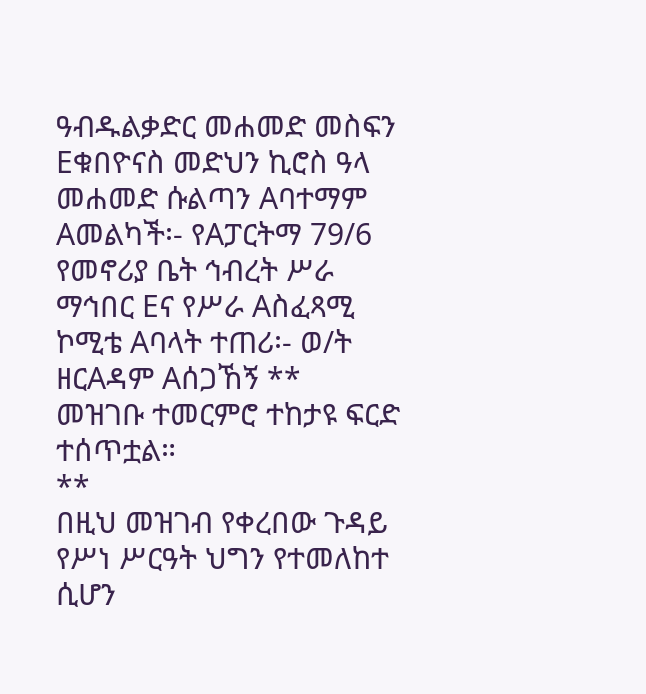ዓብዱልቃድር መሐመድ መስፍን Eቁበዮናስ መድህን ኪሮስ ዓላ መሐመድ ሱልጣን Aባተማም Aመልካች፡- የAፓርትማ 79/6 የመኖሪያ ቤት ኅብረት ሥራ ማኅበር Eና የሥራ Aስፈጻሚ ኮሚቴ Aባላት ተጠሪ፡- ወ/ት ዘርAዳም Aሰጋኸኝ **
መዝገቡ ተመርምሮ ተከታዩ ፍርድ ተሰጥቷል።
**
በዚህ መዝገብ የቀረበው ጉዳይ የሥነ ሥርዓት ህግን የተመለከተ ሲሆን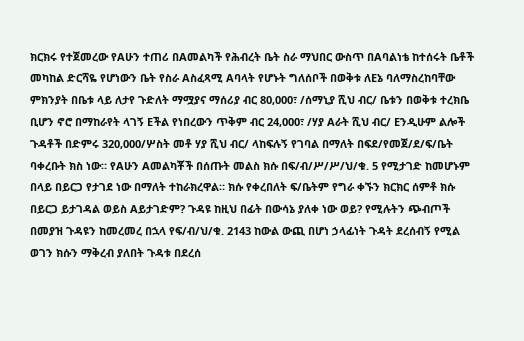ክርክሩ የተጀመረው የAሁን ተጠሪ በAመልካች የሕብረት ቤት ስራ ማህበር ውስጥ በAባልነቴ ከተሰሩት ቤቶች መካከል ድርሻዬ የሆነውን ቤት የስራ Aስፈጻሚ Aባላት የሆኑት ግለሰቦች በወቅቱ ለEኔ ባለማስረከባቸው ምክንያት በቤቱ ላይ ለታየ ጉድለት ማሟያና ማሰሪያ ብር 80,000፣ /ሰማኒያ ሺህ ብር/ ቤቱን በወቅቱ ተረክቤ ቢሆን ኖሮ በማከራየት ላገኝ Eችል የነበረውን ጥቅም ብር 24,000፣ /ሃያ Aራት ሺህ ብር/ Eንዲሁም ልሎች ጉዳቶች በድምሩ 320,000/ሦስት መቶ ሃያ ሺህ ብር/ ላከፍሉኝ የገባል በማለት በፍደ/የመጀ/ደ/ፍ/ቤት ባቀረቡት ክስ ነው። የAሁን Aመልካቾች በሰጡት መልስ ክሱ በፍ/ብ/ሥ/ሥ/ህ/ቁ. 5 የሚታገድ ከመሆኑም በላይ በይርጋ የታገደ ነው በማለት ተከራክረዋል። ክሱ የቀረበለት ፍ/ቤትም የግራ ቀኙን ክርክር ሰምቶ ክሱ በይርጋ ይታገዳል ወይስ Aይታገድም? ጉዳዩ ከዚህ በፊት በውሳኔ ያለቀ ነው ወይ? የሚሉትን ጭብጦች በመያዝ ጉዳዩን ከመረመረ በኋላ የፍ/ብ/ህ/ቁ. 2143 ከውል ውጪ በሆነ ኃላፊነት ጉዳት ደረሰብኝ የሚል ወገን ክሱን ማቅረብ ያለበት ጉዳቱ በደረሰ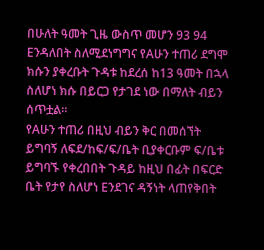በሁለት ዓመት ጊዜ ውስጥ መሆን 93 94 Eንዳለበት ስለሚደነግግና የAሁን ተጠሪ ደግሞ ክሱን ያቀረቡት ጉዳቱ ከደረሰ ከ13 ዓመት በኋላ ስለሆነ ክሱ በይርጋ የታገደ ነው በማለት ብይን ሰጥቷል።
የAሁን ተጠሪ በዚህ ብይን ቅር በመሰኘት ይግባኝ ለፍደ/ከፍ/ፍ/ቤት ቢያቀርቡም ፍ/ቤቱ ይግባኙ የቀረበበት ጉዳይ ከዚህ በፊት በፍርድ ቤት የታየ ስለሆነ Eንደገና ዳኝነት ላጠየቅበት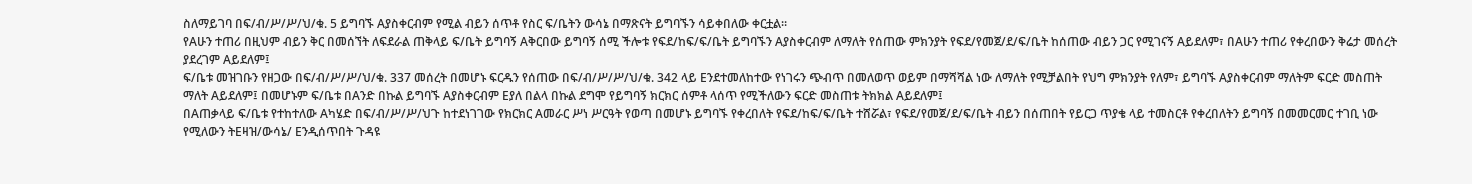ስለማይገባ በፍ/ብ/ሥ/ሥ/ህ/ቁ. 5 ይግባኙ Aያስቀርብም የሚል ብይን ሰጥቶ የስር ፍ/ቤትን ውሳኔ በማጽናት ይግባኙን ሳይቀበለው ቀርቷል።
የAሁን ተጠሪ በዚህም ብይን ቅር በመሰኘት ለፍደራል ጠቅላይ ፍ/ቤት ይግባኝ Aቅርበው ይግባኝ ሰሚ ችሎቱ የፍደ/ከፍ/ፍ/ቤት ይግባኙን Aያስቀርብም ለማለት የሰጠው ምክንያት የፍደ/የመጀ/ደ/ፍ/ቤት ከሰጠው ብይን ጋር የሚገናኝ Aይደለም፣ በAሁን ተጠሪ የቀረበውን ቅሬታ መሰረት ያደረገም Aይደለም፤
ፍ/ቤቱ መዝገቡን የዘጋው በፍ/ብ/ሥ/ሥ/ህ/ቁ. 337 መሰረት በመሆኑ ፍርዱን የሰጠው በፍ/ብ/ሥ/ሥ/ህ/ቁ. 342 ላይ Eንደተመለከተው የነገሩን ጭብጥ በመለወጥ ወይም በማሻሻል ነው ለማለት የሚቻልበት የህግ ምክንያት የለም፣ ይግባኙ Aያስቀርብም ማለትም ፍርድ መስጠት ማለት Aይደለም፤ በመሆኑም ፍ/ቤቱ በAንድ በኩል ይግባኙ Aያስቀርብም Eያለ በልላ በኩል ደግሞ የይግባኝ ክርክር ሰምቶ ላሰጥ የሚችለውን ፍርድ መስጠቱ ትክክል Aይደለም፤
በAጠቃላይ ፍ/ቤቱ የተከተለው Aካሄድ በፍ/ብ/ሥ/ሥ/ህጉ ከተደነገገው የክርክር Aመራር ሥነ ሥርዓት የወጣ በመሆኑ ይግባኙ የቀረበለት የፍደ/ከፍ/ፍ/ቤት ተሸሯል፣ የፍደ/የመጀ/ደ/ፍ/ቤት ብይን በሰጠበት የይርጋ ጥያቄ ላይ ተመስርቶ የቀረበለትን ይግባኝ በመመርመር ተገቢ ነው የሚለውን ትEዛዝ/ውሳኔ/ Eንዲሰጥበት ጉዳዩ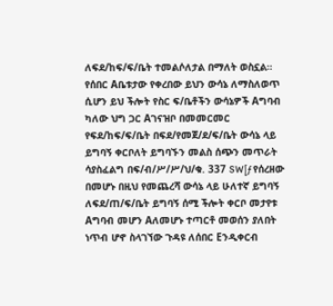ለፍደ/ከፍ/ፍ/ቤት ተመልሶለታል በማለት ወስኗል።
የሰበር Aቤቱታው የቀረበው ይህን ውሳኔ ለማስለወጥ ሲሆን ይህ ችሎት የስር ፍ/ቤቶችን ውሳኔዎች Aግባብ ካለው ህግ ጋር Aገናዝቦ በመመርመር የፍደ/ከፍ/ፍ/ቤት በፍደ/የመጀ/ደ/ፍ/ቤት ውሳኔ ላይ ይግባኝ ቀርቦለት ይግባኙን መልስ ሰጭን መጥራት ሳያስፈልግ በፍ/ብ/ሥ/ሥ/ህ/ቁ. 337 SW[ƒ የሰረዘው በመሆኑ በዚህ የመጨረሻ ውሳኔ ላይ ሁለተኛ ይግባኝ ለፍደ/ጠ/ፍ/ቤት ይግባኝ ሰሚ ችሎት ቀርቦ መታየቱ Aግባብ መሆን Aለመሆኑ ተጣርቶ መወሰን ያለበት ነጥብ ሆኖ ስላገኘው ጉዳዩ ለሰበር Eንዲቀርብ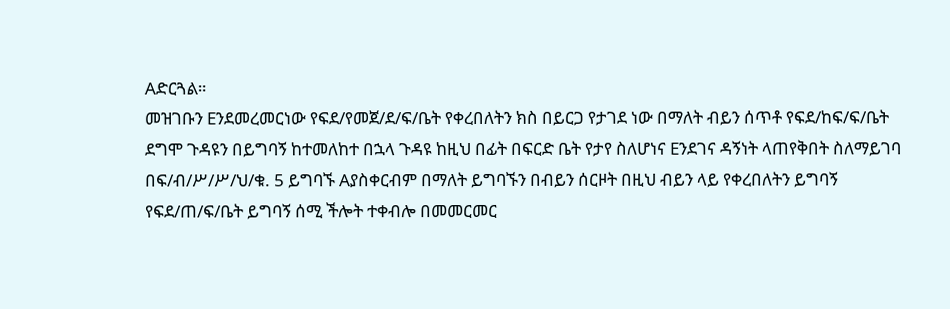Aድርጓል።
መዝገቡን Eንደመረመርነው የፍደ/የመጀ/ደ/ፍ/ቤት የቀረበለትን ክስ በይርጋ የታገደ ነው በማለት ብይን ሰጥቶ የፍደ/ከፍ/ፍ/ቤት ደግሞ ጉዳዩን በይግባኝ ከተመለከተ በኋላ ጉዳዩ ከዚህ በፊት በፍርድ ቤት የታየ ስለሆነና Eንደገና ዳኝነት ላጠየቅበት ስለማይገባ በፍ/ብ/ሥ/ሥ/ህ/ቁ. 5 ይግባኙ Aያስቀርብም በማለት ይግባኙን በብይን ሰርዞት በዚህ ብይን ላይ የቀረበለትን ይግባኝ የፍደ/ጠ/ፍ/ቤት ይግባኝ ሰሚ ችሎት ተቀብሎ በመመርመር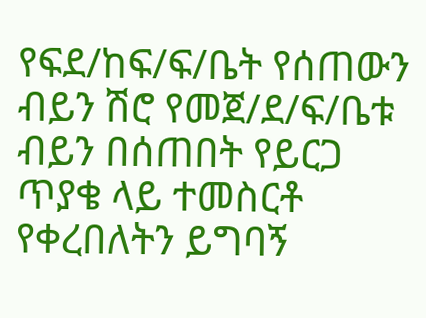የፍደ/ከፍ/ፍ/ቤት የሰጠውን ብይን ሽሮ የመጀ/ደ/ፍ/ቤቱ ብይን በሰጠበት የይርጋ ጥያቄ ላይ ተመስርቶ የቀረበለትን ይግባኝ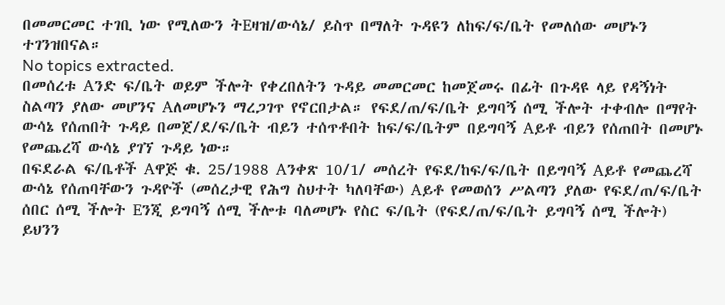በመመርመር ተገቢ ነው የሚለውን ትEዛዝ/ውሳኔ/ ይስጥ በማለት ጉዳዩን ለከፍ/ፍ/ቤት የመለሰው መሆኑን ተገንዝበናል።
No topics extracted.
በመሰረቱ Aንድ ፍ/ቤት ወይም ችሎት የቀረበለትን ጉዳይ መመርመር ከመጀመሩ በፊት በጉዳዩ ላይ የዳኝነት ስልጣን ያለው መሆንና Aለመሆኑን ማረጋገጥ የኖርበታል። የፍደ/ጠ/ፍ/ቤት ይግባኝ ሰሚ ችሎት ተቀብሎ በማየት ውሳኔ የሰጠበት ጉዳይ በመጀ/ደ/ፍ/ቤት ብይን ተሰጥቶበት ከፍ/ፍ/ቤትም በይግባኝ Aይቶ ብይን የሰጠበት በመሆኑ የመጨረሻ ውሳኔ ያገኘ ጉዳይ ነው።
በፍደራል ፍ/ቤቶች Aዋጅ ቁ. 25/1988 Aንቀጽ 10/1/ መሰረት የፍደ/ከፍ/ፍ/ቤት በይግባኝ Aይቶ የመጨረሻ ውሳኔ የሰጠባቸውን ጉዳዮች (መሰረታዊ የሕግ ስህተት ካለባቸው) Aይቶ የመወሰን ሥልጣን ያለው የፍደ/ጠ/ፍ/ቤት ሰበር ሰሚ ችሎት Eንጂ ይግባኝ ሰሚ ችሎቱ ባለመሆኑ የስር ፍ/ቤት (የፍደ/ጠ/ፍ/ቤት ይግባኝ ሰሚ ችሎት) ይህንን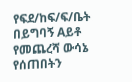የፍደ/ከፍ/ፍ/ቤት በይግባኝ Aይቶ የመጨረሻ ውሳኔ የሰጠበትን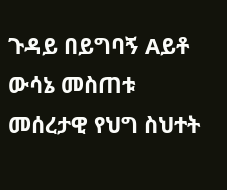ጉዳይ በይግባኝ Aይቶ ውሳኔ መስጠቱ መሰረታዊ የህግ ስህተት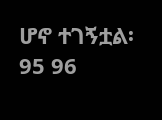ሆኖ ተገኝቷል፡ 95 96